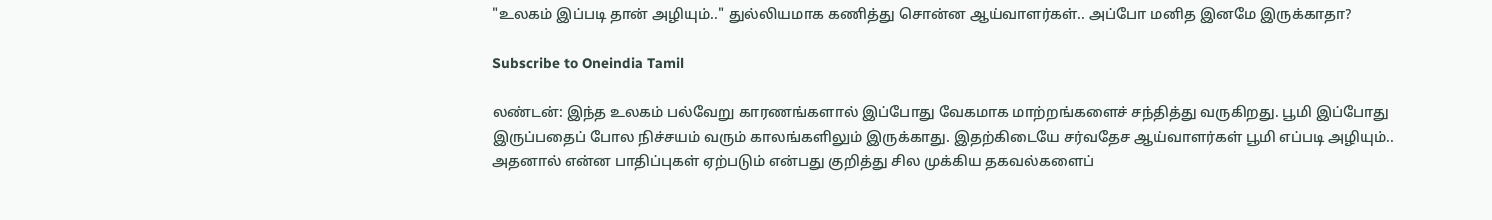"உலகம் இப்படி தான் அழியும்.." துல்லியமாக கணித்து சொன்ன ஆய்வாளர்கள்.. அப்போ மனித இனமே இருக்காதா?

Subscribe to Oneindia Tamil

லண்டன்: இந்த உலகம் பல்வேறு காரணங்களால் இப்போது வேகமாக மாற்றங்களைச் சந்தித்து வருகிறது. பூமி இப்போது இருப்பதைப் போல நிச்சயம் வரும் காலங்களிலும் இருக்காது. இதற்கிடையே சர்வதேச ஆய்வாளர்கள் பூமி எப்படி அழியும்.. அதனால் என்ன பாதிப்புகள் ஏற்படும் என்பது குறித்து சில முக்கிய தகவல்களைப்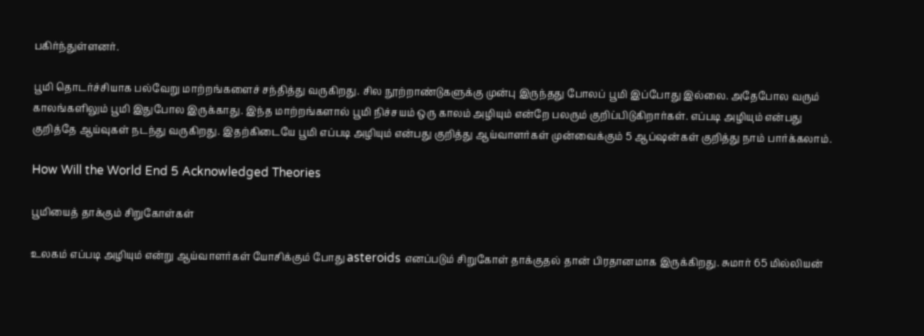பகிர்ந்துள்ளனர்.

பூமி தொடர்ச்சியாக பல்வேறு மாற்றங்களைச் சந்தித்து வருகிறது. சில நூற்றாண்டுகளுக்கு முன்பு இருந்தது போலப் பூமி இப்போது இல்லை. அதேபோல வரும் காலங்களிலும் பூமி இதுபோல இருக்காது. இந்த மாற்றங்களால் பூமி நிச்சயம் ஒரு காலம் அழியும் என்றே பலரும் குறிப்பிடுகிறார்கள். எப்படி அழியும் என்பது குறித்தே ஆய்வுகள் நடந்து வருகிறது. இதற்கிடையே பூமி எப்படி அழியும் என்பது குறித்து ஆய்வாளர்கள் முன்வைக்கும் 5 ஆப்ஷன்கள் குறித்து நாம் பார்க்கலாம்.

How Will the World End 5 Acknowledged Theories

பூமியைத் தாக்கும் சிறுகோள்கள்

உலகம் எப்படி அழியும் என்று ஆய்வாளர்கள் யோசிக்கும் போது asteroids எனப்படும் சிறுகோள் தாக்குதல் தான் பிரதானமாக இருக்கிறது. சுமார் 65 மில்லியன்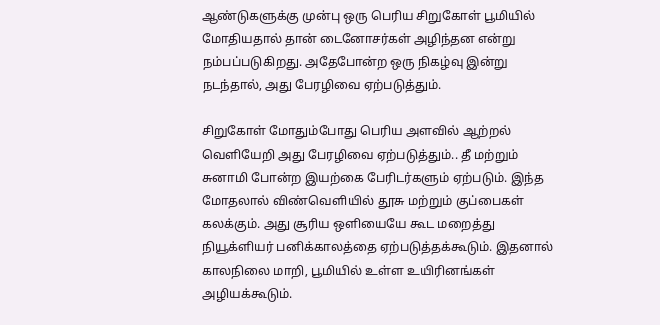ஆண்டுகளுக்கு முன்பு ஒரு பெரிய சிறுகோள் பூமியில் மோதியதால் தான் டைனோசர்கள் அழிந்தன என்று நம்பப்படுகிறது. அதேபோன்ற ஒரு நிகழ்வு இன்று நடந்தால், அது பேரழிவை ஏற்படுத்தும்.

சிறுகோள் மோதும்போது பெரிய அளவில் ஆற்றல் வெளியேறி அது பேரழிவை ஏற்படுத்தும்.. தீ மற்றும் சுனாமி போன்ற இயற்கை பேரிடர்களும் ஏற்படும். இந்த மோதலால் விண்வெளியில் தூசு மற்றும் குப்பைகள் கலக்கும். அது சூரிய ஒளியையே கூட மறைத்து நியூக்ளியர் பனிக்காலத்தை ஏற்படுத்தக்கூடும். இதனால் காலநிலை மாறி, பூமியில் உள்ள உயிரினங்கள் அழியக்கூடும்.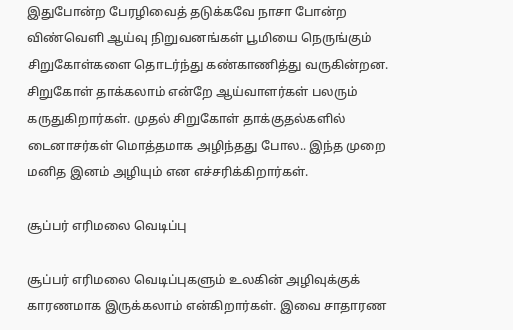இதுபோன்ற பேரழிவைத் தடுக்கவே நாசா போன்ற விண்வெளி ஆய்வு நிறுவனங்கள் பூமியை நெருங்கும் சிறுகோள்களை தொடர்ந்து கண்காணித்து வருகின்றன. சிறுகோள் தாக்கலாம் என்றே ஆய்வாளர்கள் பலரும் கருதுகிறார்கள். முதல் சிறுகோள் தாக்குதல்களில் டைனாசர்கள் மொத்தமாக அழிந்தது போல.. இந்த முறை மனித இனம் அழியும் என எச்சரிக்கிறார்கள்.

சூப்பர் எரிமலை வெடிப்பு

சூப்பர் எரிமலை வெடிப்புகளும் உலகின் அழிவுக்குக் காரணமாக இருக்கலாம் என்கிறார்கள். இவை சாதாரண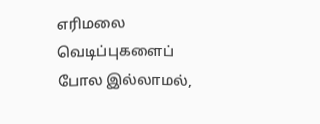எரிமலை வெடிப்புகளைப் போல இல்லாமல்,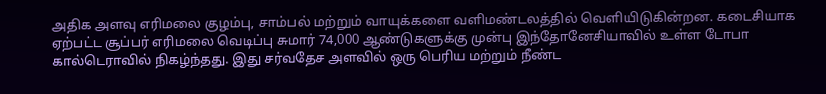அதிக அளவு எரிமலை குழம்பு, சாம்பல் மற்றும் வாயுக்களை வளிமண்டலத்தில் வெளியிடுகின்றன. கடைசியாக ஏற்பட்ட சூப்பர் எரிமலை வெடிப்பு சுமார் 74,000 ஆண்டுகளுக்கு முன்பு இந்தோனேசியாவில் உள்ள டோபா கால்டெராவில் நிகழ்ந்தது. இது சர்வதேச அளவில் ஒரு பெரிய மற்றும் நீண்ட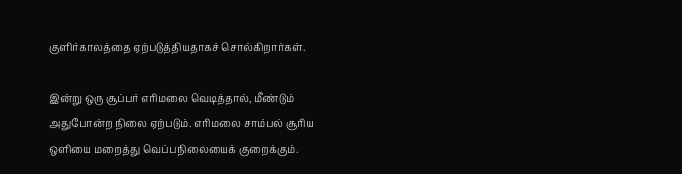குளிர்காலத்தை ஏற்படுத்தியதாகச் சொல்கிறார்கள்.

இன்று ஒரு சூப்பர் எரிமலை வெடித்தால், மீண்டும் அதுபோன்ற நிலை ஏற்படும். எரிமலை சாம்பல் சூரிய ஒளியை மறைத்து வெப்பநிலையைக் குறைக்கும்.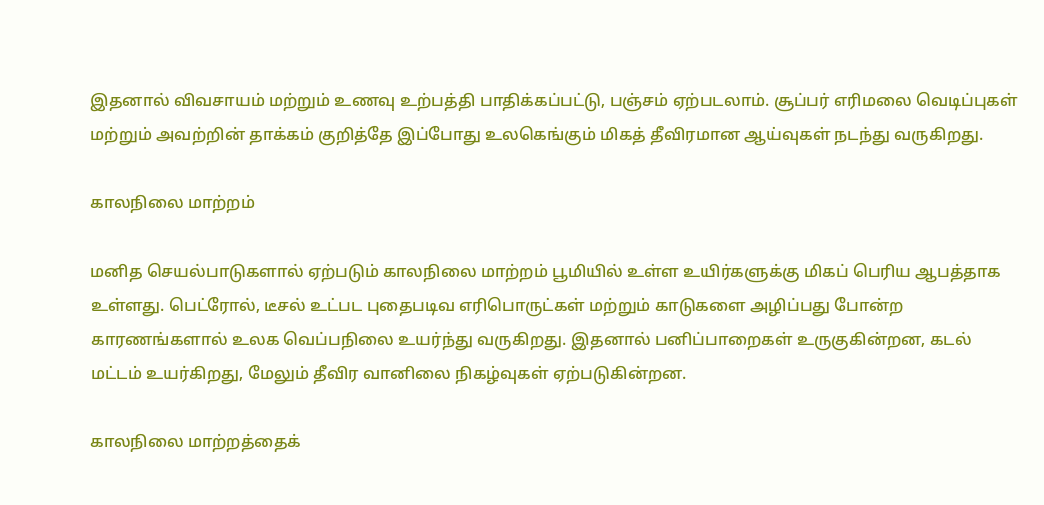இதனால் விவசாயம் மற்றும் உணவு உற்பத்தி பாதிக்கப்பட்டு, பஞ்சம் ஏற்படலாம். சூப்பர் எரிமலை வெடிப்புகள் மற்றும் அவற்றின் தாக்கம் குறித்தே இப்போது உலகெங்கும் மிகத் தீவிரமான ஆய்வுகள் நடந்து வருகிறது.

காலநிலை மாற்றம்

மனித செயல்பாடுகளால் ஏற்படும் காலநிலை மாற்றம் பூமியில் உள்ள உயிர்களுக்கு மிகப் பெரிய ஆபத்தாக உள்ளது. பெட்ரோல், டீசல் உட்பட புதைபடிவ எரிபொருட்கள் மற்றும் காடுகளை அழிப்பது போன்ற காரணங்களால் உலக வெப்பநிலை உயர்ந்து வருகிறது. இதனால் பனிப்பாறைகள் உருகுகின்றன, கடல் மட்டம் உயர்கிறது, மேலும் தீவிர வானிலை நிகழ்வுகள் ஏற்படுகின்றன.

காலநிலை மாற்றத்தைக்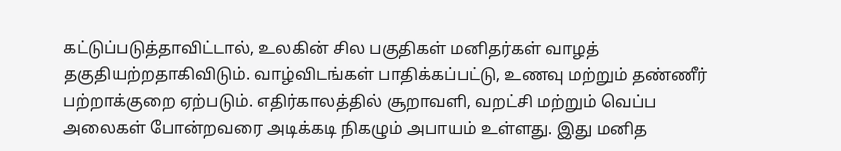கட்டுப்படுத்தாவிட்டால், உலகின் சில பகுதிகள் மனிதர்கள் வாழத் தகுதியற்றதாகிவிடும். வாழ்விடங்கள் பாதிக்கப்பட்டு, உணவு மற்றும் தண்ணீர் பற்றாக்குறை ஏற்படும். எதிர்காலத்தில் சூறாவளி, வறட்சி மற்றும் வெப்ப அலைகள் போன்றவரை அடிக்கடி நிகழும் அபாயம் உள்ளது. இது மனித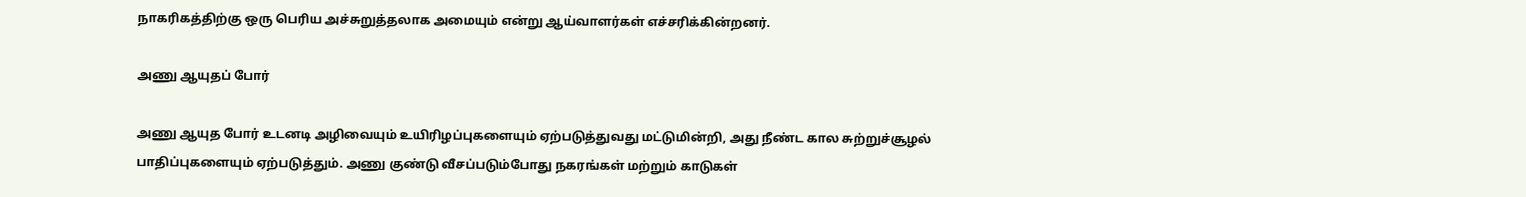நாகரிகத்திற்கு ஒரு பெரிய அச்சுறுத்தலாக அமையும் என்று ஆய்வாளர்கள் எச்சரிக்கின்றனர்.

அணு ஆயுதப் போர்

அணு ஆயுத போர் உடனடி அழிவையும் உயிரிழப்புகளையும் ஏற்படுத்துவது மட்டுமின்றி, அது நீண்ட கால சுற்றுச்சூழல் பாதிப்புகளையும் ஏற்படுத்தும். அணு குண்டு வீசப்படும்போது நகரங்கள் மற்றும் காடுகள்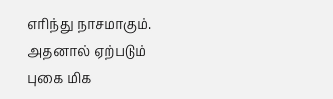எரிந்து நாசமாகும். அதனால் ஏற்படும் புகை மிக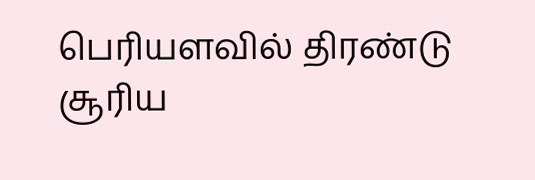பெரியளவில் திரண்டு சூரிய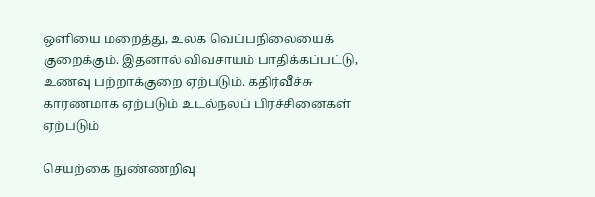ஒளியை மறைத்து, உலக வெப்பநிலையைக் குறைக்கும். இதனால் விவசாயம் பாதிக்கப்பட்டு, உணவு பற்றாக்குறை ஏற்படும். கதிர்வீச்சு காரணமாக ஏற்படும் உடல்நலப் பிரச்சினைகள் ஏற்படும்

செயற்கை நுண்ணறிவு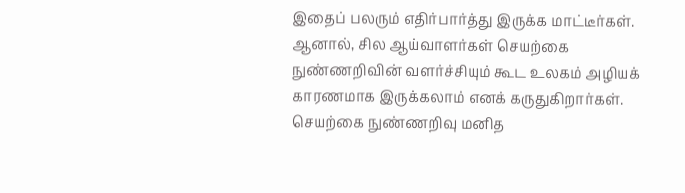இதைப் பலரும் எதிர்பார்த்து இருக்க மாட்டீர்கள். ஆனால், சில ஆய்வாளர்கள் செயற்கை நுண்ணறிவின் வளர்ச்சியும் கூட உலகம் அழியக் காரணமாக இருக்கலாம் எனக் கருதுகிறார்கள். செயற்கை நுண்ணறிவு மனித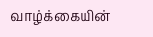வாழ்க்கையின்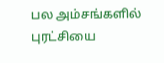பல அம்சங்களில் புரட்சியை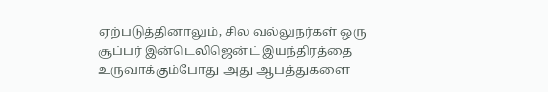ஏற்படுத்தினாலும், சில வல்லுநர்கள் ஒரு சூப்பர் இன்டெலிஜென்ட் இயந்திரத்தை உருவாக்கும்போது அது ஆபத்துகளை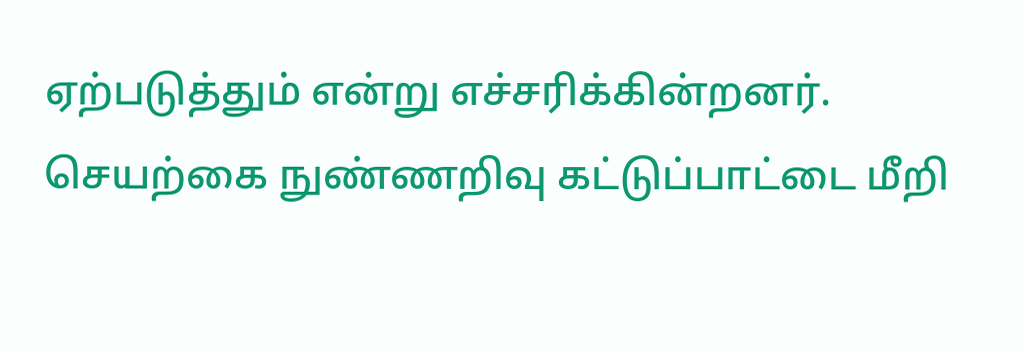ஏற்படுத்தும் என்று எச்சரிக்கின்றனர். செயற்கை நுண்ணறிவு கட்டுப்பாட்டை மீறி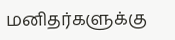மனிதர்களுக்கு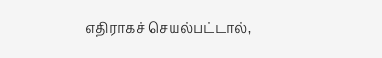எதிராகச் செயல்பட்டால்,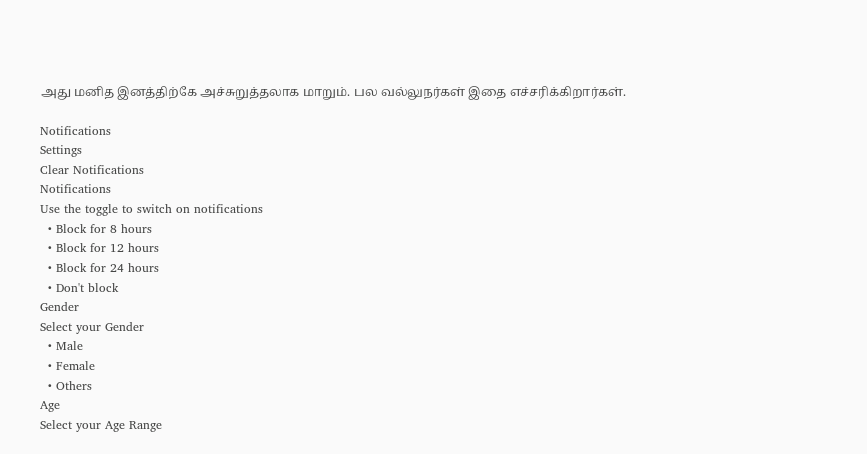அது மனித இனத்திற்கே அச்சுறுத்தலாக மாறும். பல வல்லுநர்கள் இதை எச்சரிக்கிறார்கள்.

Notifications
Settings
Clear Notifications
Notifications
Use the toggle to switch on notifications
  • Block for 8 hours
  • Block for 12 hours
  • Block for 24 hours
  • Don't block
Gender
Select your Gender
  • Male
  • Female
  • Others
Age
Select your Age Range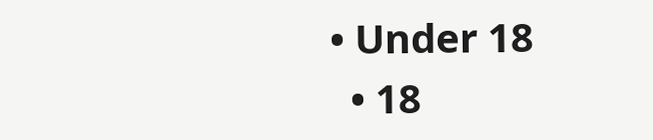• Under 18
  • 18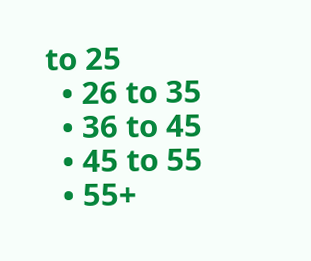to 25
  • 26 to 35
  • 36 to 45
  • 45 to 55
  • 55+